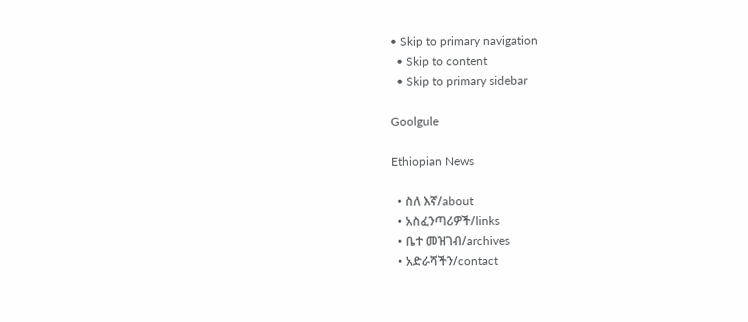• Skip to primary navigation
  • Skip to content
  • Skip to primary sidebar

Goolgule

Ethiopian News

  • ስለ እኛ/about
  • አስፈንጣሪዎች/links
  • ቤተ መዝገብ/archives
  • አድራሻችን/contact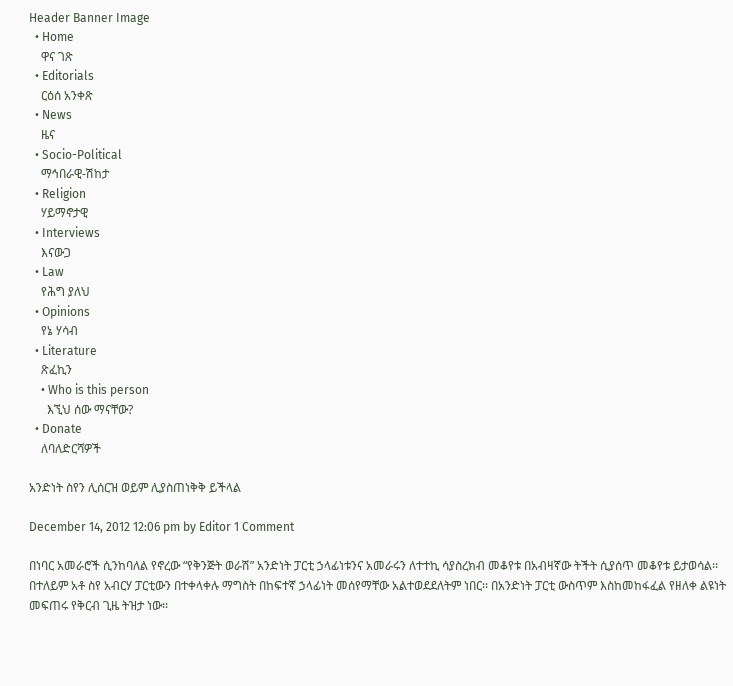Header Banner Image
  • Home
    ዋና ገጽ
  • Editorials
    ርዕሰ አንቀጽ
  • News
    ዜና
  • Socio-Political
    ማኅበራዊ-ሽከታ
  • Religion
    ሃይማኖታዊ
  • Interviews
    እናውጋ
  • Law
    የሕግ ያለህ
  • Opinions
    የኔ ሃሳብ
  • Literature
    ጽፈኪን
    • Who is this person
      እኚህ ሰው ማናቸው?
  • Donate
    ለባለድርሻዎች

አንድነት ስየን ሊሰርዝ ወይም ሊያስጠነቅቅ ይችላል

December 14, 2012 12:06 pm by Editor 1 Comment

በነባር አመራሮች ሲንከባለል የኖረው “የቅንጅት ወራሽ” አንድነት ፓርቲ ኃላፊነቱንና አመራሩን ለተተኪ ሳያስረክብ መቆየቱ በአብዛኛው ትችት ሲያሰጥ መቆየቱ ይታወሳል፡፡ በተለይም አቶ ስየ አብርሃ ፓርቲውን በተቀላቀሉ ማግስት በከፍተኛ ኃላፊነት መሰየማቸው አልተወደደለትም ነበር፡፡ በአንድነት ፓርቲ ውስጥም እስከመከፋፈል የዘለቀ ልዩነት መፍጠሩ የቅርብ ጊዜ ትዝታ ነው፡፡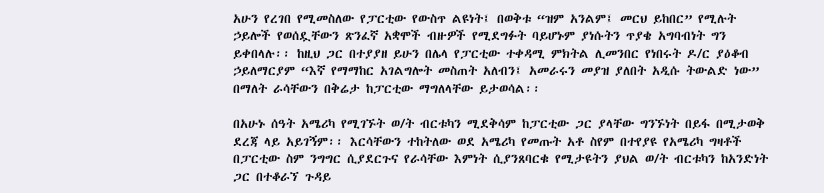አሁን የረገበ የሚመስለው የፓርቲው የውስጥ ልዩነት፤ በወቅቱ “ዝም አንልም፤ መርህ ይከበር” የሚሉት ኃይሎች የወሰዷቸውን ጽንፈኛ አቋሞች ብዙዎች የሚደግፉት ባይሆኑም ያነሱትን ጥያቄ አግባብነት ግን ይቀበላሉ፡፡ ከዚህ ጋር በተያያዘ ይሁን በሌላ የፓርቲው ተቀዳሚ ምክትል ሊመንበር የነበሩት ዶ/ር ያዕቆብ ኃይለማርያም “እኛ የማማከር አገልግሎት መስጠት አለብን፤ አመራሩን መያዝ ያለበት አዲሱ ትውልድ ነው” በማለት ራሳቸውን በቅሬታ ከፓርቲው ማግለላቸው ይታወሳል፡፡

በአሁኑ ሰዓት አሜሪካ የሚገኙት ወ/ት ብርቱካን ሚደቅሳም ከፓርቲው ጋር ያላቸው ግንኙነት በይፋ በሚታወቅ ደረጃ ላይ አይገኝም፡፡ እርሳቸውን ተከትለው ወደ አሜሪካ የመጡት አቶ ስየም በተየያዩ የአሜሪካ ግዛቶች በፓርቲው ስም ንግግር ሲያደርጉና የራሳቸው እምነት ሲያንጸባርቁ የሚታዩትን ያህል ወ/ት ብርቱካን ከአንድነት ጋር በተቆራኘ ጉዳይ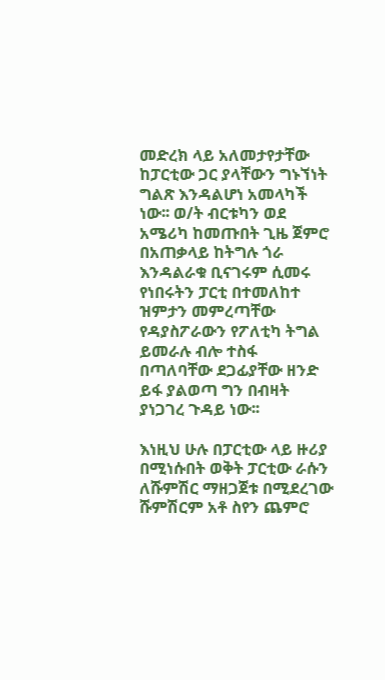መድረክ ላይ አለመታየታቸው ከፓርቲው ጋር ያላቸውን ግኑኘነት ግልጽ እንዳልሆነ አመላካች ነው፡፡ ወ/ት ብርቱካን ወደ አሜሪካ ከመጡበት ጊዜ ጀምሮ በአጠቃላይ ከትግሉ ጎራ እንዳልራቁ ቢናገሩም ሲመሩ የነበሩትን ፓርቲ በተመለከተ ዝምታን መምረጣቸው የዳያስፖራውን የፖለቲካ ትግል ይመራሉ ብሎ ተስፋ በጣለባቸው ደጋፊያቸው ዘንድ ይፋ ያልወጣ ግን በብዛት ያነጋገረ ጉዳይ ነው፡፡

እነዚህ ሁሉ በፓርቲው ላይ ዙሪያ በሚነሱበት ወቅት ፓርቲው ራሱን ለሹምሽር ማዘጋጀቱ በሚደረገው ሹምሽርም አቶ ስየን ጨምሮ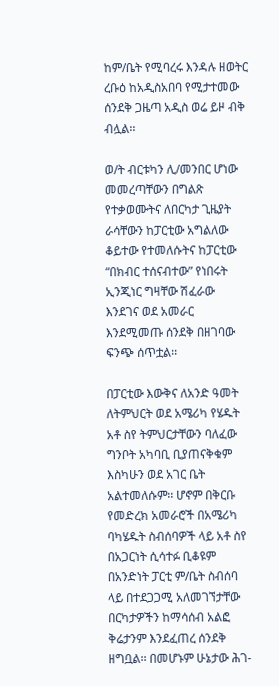ከም/ቤት የሚባረሩ እንዳሉ ዘወትር ረቡዕ ከአዲስአበባ የሚታተመው ሰንደቅ ጋዜጣ አዲስ ወሬ ይዞ ብቅ ብሏል፡፡

ወ/ት ብርቱካን ሊ/መንበር ሆነው መመረጣቸውን በግልጽ የተቃወሙትና ለበርካታ ጊዜያት ራሳቸውን ከፓርቲው አግልለው ቆይተው የተመለሱትና ከፓርቲው “በክብር ተሰናብተው” የነበሩት ኢንጂነር ግዛቸው ሽፈራው እንደገና ወደ አመራር እንደሚመጡ ሰንደቅ በዘገባው ፍንጭ ሰጥቷል፡፡

በፓርቲው እውቅና ለአንድ ዓመት ለትምህርት ወደ አሜሪካ የሄዱት አቶ ስየ ትምህርታቸውን ባለፈው ግንቦት አካባቢ ቢያጠናቅቁም እስካሁን ወደ አገር ቤት አልተመለሱም፡፡ ሆኖም በቅርቡ የመድረክ አመራሮች በአሜሪካ ባካሄዱት ስብሰባዎች ላይ አቶ ስየ በአጋርነት ሲሳተፉ ቢቆዩም በአንድነት ፓርቲ ም/ቤት ስብሰባ ላይ በተደጋጋሚ አለመገኘታቸው በርካታዎችን ከማሳሰብ አልፎ ቅሬታንም እንደፈጠረ ሰንደቅ ዘግቧል፡፡ በመሆኑም ሁኔታው ሕገ-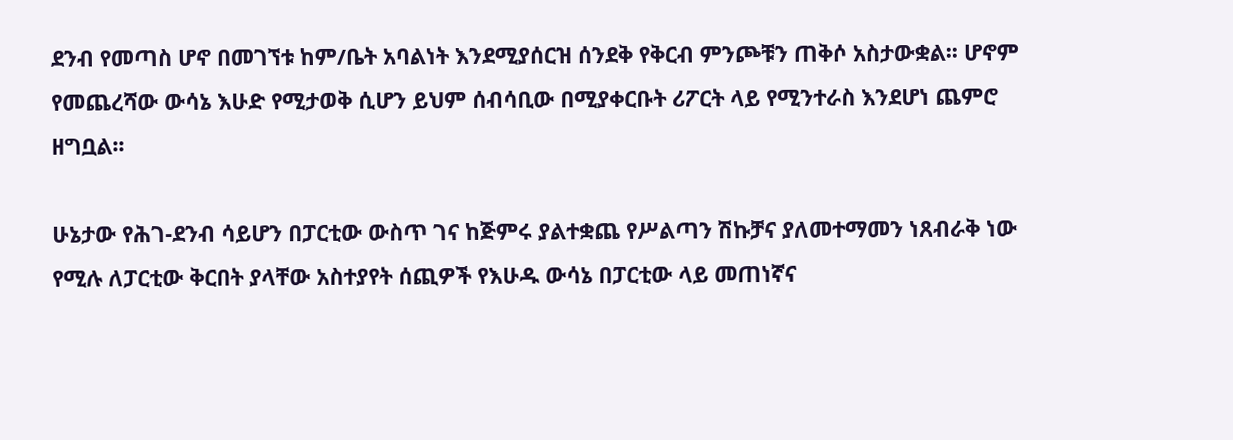ደንብ የመጣስ ሆኖ በመገኘቱ ከም/ቤት አባልነት እንደሚያሰርዝ ሰንደቅ የቅርብ ምንጮቹን ጠቅሶ አስታውቋል፡፡ ሆኖም የመጨረሻው ውሳኔ እሁድ የሚታወቅ ሲሆን ይህም ሰብሳቢው በሚያቀርቡት ሪፖርት ላይ የሚንተራስ እንደሆነ ጨምሮ ዘግቧል፡፡

ሁኔታው የሕገ-ደንብ ሳይሆን በፓርቲው ውስጥ ገና ከጅምሩ ያልተቋጨ የሥልጣን ሽኩቻና ያለመተማመን ነጸብራቅ ነው የሚሉ ለፓርቲው ቅርበት ያላቸው አስተያየት ሰጪዎች የእሁዱ ውሳኔ በፓርቲው ላይ መጠነኛና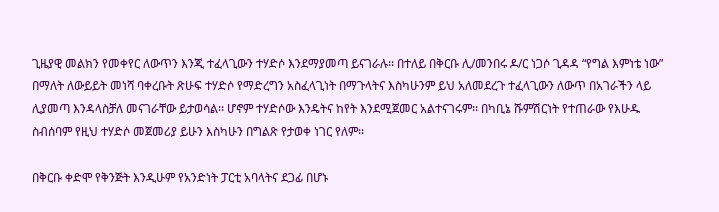ጊዜያዊ መልክን የመቀየር ለውጥን እንጂ ተፈላጊውን ተሃድሶ እንደማያመጣ ይናገራሉ፡፡ በተለይ በቅርቡ ሊ/መንበሩ ዶ/ር ነጋሶ ጊዳዳ “የግል እምነቴ ነው” በማለት ለውይይት መነሻ ባቀረቡት ጽሁፍ ተሃድሶ የማድረግን አስፈላጊነት በማጉላትና እስካሁንም ይህ አለመደረጉ ተፈላጊውን ለውጥ በአገራችን ላይ ሊያመጣ እንዳላስቻለ መናገራቸው ይታወሳል፡፡ ሆኖም ተሃድሶው እንዴትና ከየት እንደሚጀመር አልተናገሩም፡፡ በካቢኔ ሹምሽርነት የተጠራው የእሁዱ ስብሰባም የዚህ ተሃድሶ መጀመሪያ ይሁን እስካሁን በግልጽ የታወቀ ነገር የለም፡፡

በቅርቡ ቀድሞ የቅንጅት እንዲሁም የአንድነት ፓርቲ አባላትና ደጋፊ በሆኑ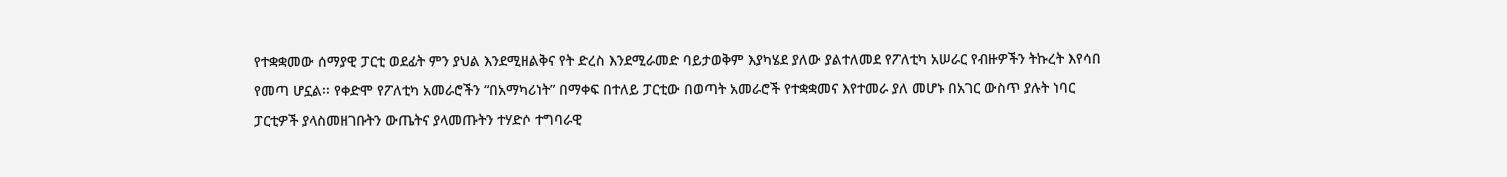የተቋቋመው ሰማያዊ ፓርቲ ወደፊት ምን ያህል እንደሚዘልቅና የት ድረስ እንደሚራመድ ባይታወቅም እያካሄደ ያለው ያልተለመደ የፖለቲካ አሠራር የብዙዎችን ትኩረት እየሳበ የመጣ ሆኗል፡፡ የቀድሞ የፖለቲካ አመራሮችን “በአማካሪነት” በማቀፍ በተለይ ፓርቲው በወጣት አመራሮች የተቋቋመና እየተመራ ያለ መሆኑ በአገር ውስጥ ያሉት ነባር ፓርቲዎች ያላስመዘገቡትን ውጤትና ያላመጡትን ተሃድሶ ተግባራዊ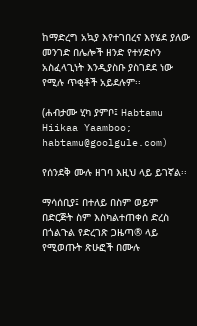ከማድረግ አኳያ እየተገበረና እየሄደ ያለው መንገድ በሌሎች ዘንድ የተሃድሶን አስፈላጊነት እንዲያስቡ ያስገደደ ነው የሚሉ ጥቂቶች አይደሉም፡፡

(ሐብታሙ ሂካ ያምቦ፤ Habtamu Hiikaa Yaamboo; habtamu@goolgule.com)

የሰንደቅ ሙሉ ዘገባ እዚህ ላይ ይገኛል፡፡

ማሳሰቢያ፤ በተለይ በስም ወይም በድርጅት ስም እስካልተጠቀሰ ድረስ በጎልጉል የድረገጽ ጋዜጣ® ላይ የሚወጡት ጽሁፎች በሙሉ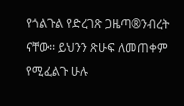የጎልጉል የድረገጽ ጋዜጣ®ንብረት ናቸው፡፡ ይህንን ጽሁፍ ለመጠቀም የሚፈልጉ ሁሉ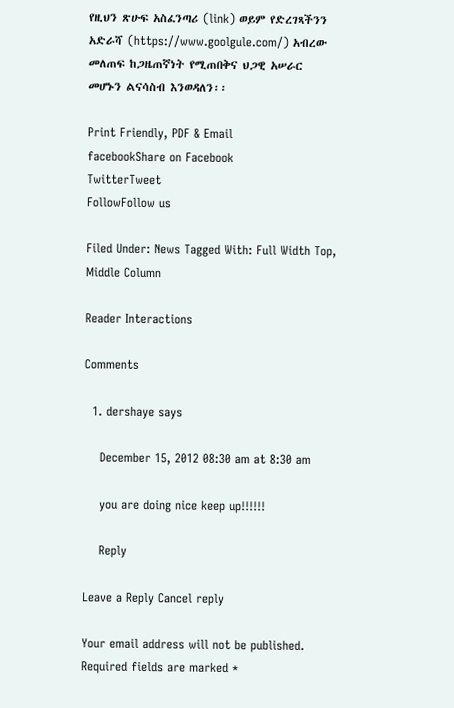የዚህን ጽሁፍ አስፈንጣሪ (link) ወይም የድረገጻችንን አድራሻ (https://www.goolgule.com/) አብረው መለጠፍ ከጋዜጠኛነት የሚጠበቅና ህጋዊ አሠራር መሆኑን ልናሳስብ እንወዳለን፡፡

Print Friendly, PDF & Email
facebookShare on Facebook
TwitterTweet
FollowFollow us

Filed Under: News Tagged With: Full Width Top, Middle Column

Reader Interactions

Comments

  1. dershaye says

    December 15, 2012 08:30 am at 8:30 am

    you are doing nice keep up!!!!!!

    Reply

Leave a Reply Cancel reply

Your email address will not be published. Required fields are marked *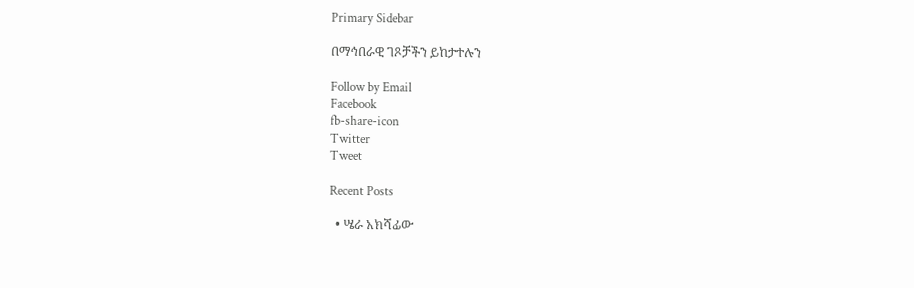Primary Sidebar

በማኅበራዊ ገጾቻችን ይከታተሉን

Follow by Email
Facebook
fb-share-icon
Twitter
Tweet

Recent Posts

  • ሤራ አክሻፊው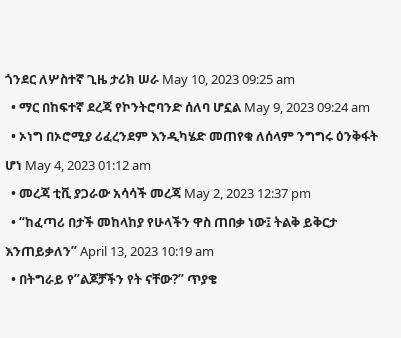ጎንደር ለሦስተኛ ጊዜ ታሪክ ሠራ May 10, 2023 09:25 am
  • ማር በከፍተኛ ደረጃ የኮንትሮባንድ ሰለባ ሆኗል May 9, 2023 09:24 am
  • ኦነግ በኦሮሚያ ሪፈረንደም እንዲካሄድ መጠየቁ ለሰላም ንግግሩ ዕንቅፋት ሆነ May 4, 2023 01:12 am
  • መረጃ ቲቪ ያጋራው አሳሳች መረጃ May 2, 2023 12:37 pm
  • “ከፈጣሪ በታች መከላከያ የሁላችን ዋስ ጠበቃ ነው፤ ትልቅ ይቅርታ እንጠይቃለን” April 13, 2023 10:19 am
  • በትግራይ የ”ልጆቻችን የት ናቸው?” ጥያቄ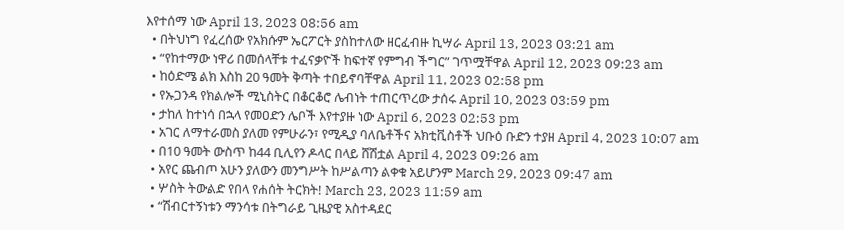እየተሰማ ነው April 13, 2023 08:56 am
  • በትህነግ የፈረሰው የአክሱም ኤርፖርት ያስከተለው ዘርፈብዙ ኪሣራ April 13, 2023 03:21 am
  • “የከተማው ነዋሪ በመሰላቸቱ ተፈናቃዮች ከፍተኛ የምግብ ችግር” ገጥሟቸዋል April 12, 2023 09:23 am
  • ከዕድሜ ልክ እስከ 20 ዓመት ቅጣት ተበይኖባቸዋል April 11, 2023 02:58 pm
  • የኡጋንዳ የክልሎች ሚኒስትር በቆርቆሮ ሌብነት ተጠርጥረው ታሰሩ April 10, 2023 03:59 pm
  • ታከለ ከተነሳ በኋላ የመዐድን ሌቦች እየተያዙ ነው April 6, 2023 02:53 pm
  • አገር ለማተራመስ ያለመ የምሁራን፣ የሚዲያ ባለቤቶችና አክቲቪስቶች ህቡዕ ቡድን ተያዘ April 4, 2023 10:07 am
  • በ10 ዓመት ውስጥ ከ44 ቢሊየን ዶላር በላይ ሸሽቷል April 4, 2023 09:26 am
  • አየር ጨብጦ አሁን ያለውን መንግሥት ከሥልጣን ልቀቁ አይሆንም March 29, 2023 09:47 am
  • ሦስት ትውልድ የበላ የሐሰት ትርክት! March 23, 2023 11:59 am
  • “ሽብርተኝነቱን ማንሳቱ በትግራይ ጊዜያዊ አስተዳደር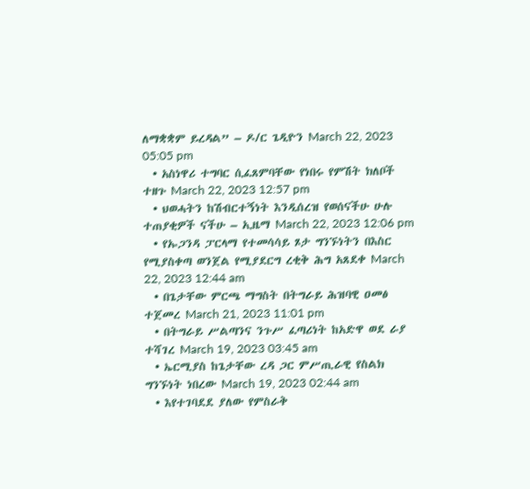ለማቋቋም ይረዳል” – ዶ/ር ጌዲዮን March 22, 2023 05:05 pm
  • አስነዋሪ ተግባር ሲፈጸምባቸው የነበሩ የምሽት ክለቦች ተዘጉ March 22, 2023 12:57 pm
  • ህወሓትን ከሽብርተኝነት እንዲሰረዝ የወሰናችሁ ሁሉ ተጠያቂዎች ናችሁ – ኢዜማ March 22, 2023 12:06 pm
  • የኡጋንዳ ፓርላማ የተመሳሳይ ጾታ ግንኙነትን በእስር የሚያስቀጣ ወንጀል የሚያደርግ ረቂቅ ሕግ አጸደቀ March 22, 2023 12:44 am
  • በጌታቸው ምርጫ ማግስት በትግራይ ሕዝባዊ ዐመፅ ተጀመረ March 21, 2023 11:01 pm
  • በትግራይ ሥልጣንና ንጉሥ ፈጣሪነት ከአድዋ ወደ ራያ ተሻገረ March 19, 2023 03:45 am
  • ኤርሚያስ ከጌታቸው ረዳ ጋር ምሥጢራዊ የስልክ ግንኙነት ነበረው March 19, 2023 02:44 am
  • እየተገባደደ ያለው የምስራቅ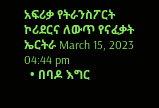አፍሪቃ የትራንስፖርት ኮሪደርና ለውጥ የናፈቃት ኤርትራ March 15, 2023 04:44 pm
  • በባዶ እግር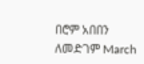በሮም አበበን ለመድገም March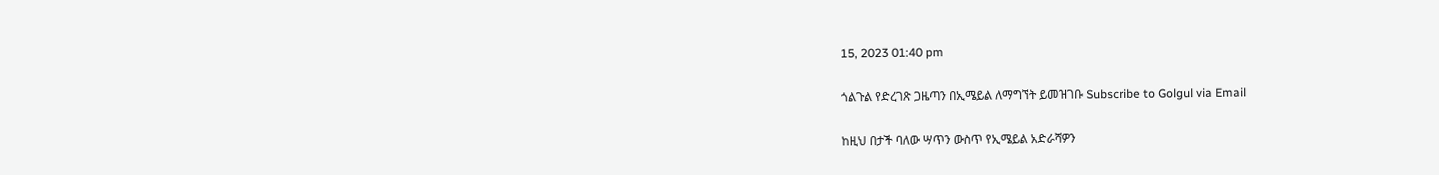15, 2023 01:40 pm

ጎልጉል የድረገጽ ጋዜጣን በኢሜይል ለማግኘት ይመዝገቡ Subscribe to Golgul via Email

ከዚህ በታች ባለው ሣጥን ውስጥ የኢሜይል አድራሻዎን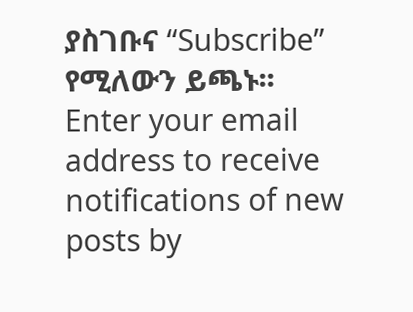ያስገቡና “Subscribe” የሚለውን ይጫኑ፡፡
Enter your email address to receive notifications of new posts by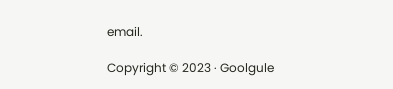email.

Copyright © 2023 · Goolgule